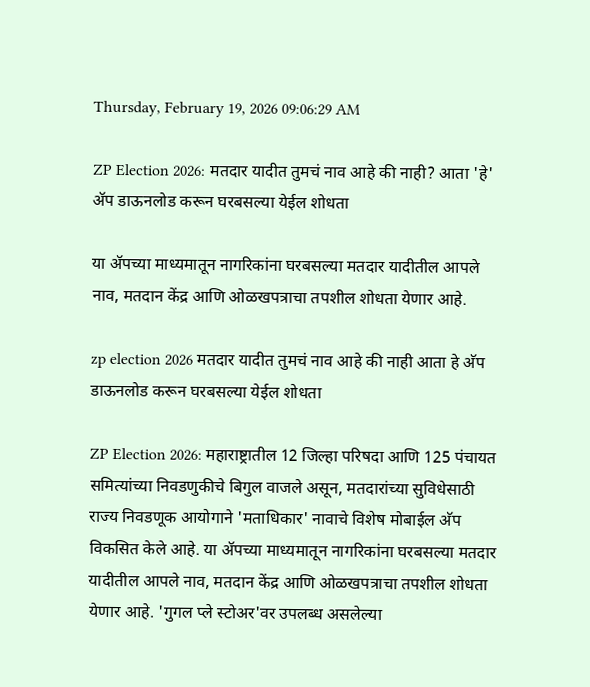Thursday, February 19, 2026 09:06:29 AM

ZP Election 2026: मतदार यादीत तुमचं नाव आहे की नाही? आता 'हे' अ‍ॅप डाऊनलोड करून घरबसल्या येईल शोधता

या अ‍ॅपच्या माध्यमातून नागरिकांना घरबसल्या मतदार यादीतील आपले नाव, मतदान केंद्र आणि ओळखपत्राचा तपशील शोधता येणार आहे.

zp election 2026 मतदार यादीत तुमचं नाव आहे की नाही आता हे अ‍ॅप डाऊनलोड करून घरबसल्या येईल शोधता

ZP Election 2026: महाराष्ट्रातील 12 जिल्हा परिषदा आणि 125 पंचायत समित्यांच्या निवडणुकीचे बिगुल वाजले असून, मतदारांच्या सुविधेसाठी राज्य निवडणूक आयोगाने 'मताधिकार' नावाचे विशेष मोबाईल अ‍ॅप विकसित केले आहे. या अ‍ॅपच्या माध्यमातून नागरिकांना घरबसल्या मतदार यादीतील आपले नाव, मतदान केंद्र आणि ओळखपत्राचा तपशील शोधता येणार आहे. 'गुगल प्ले स्टोअर'वर उपलब्ध असलेल्या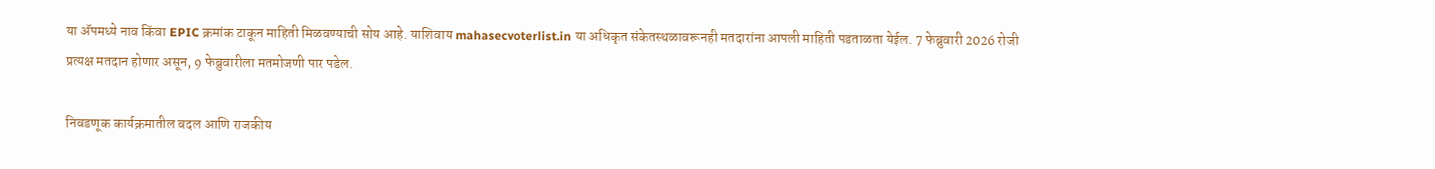या अ‍ॅपमध्ये नाव किंवा EPIC क्रमांक टाकून माहिती मिळवण्याची सोय आहे. याशिवाय mahasecvoterlist.in या अधिकृत संकेतस्थळावरूनही मतदारांना आपली माहिती पडताळता येईल. 7 फेब्रुवारी 2026 रोजी प्रत्यक्ष मतदान होणार असून, 9 फेब्रुवारीला मतमोजणी पार पडेल.

निवडणूक कार्यक्रमातील बदल आणि राजकीय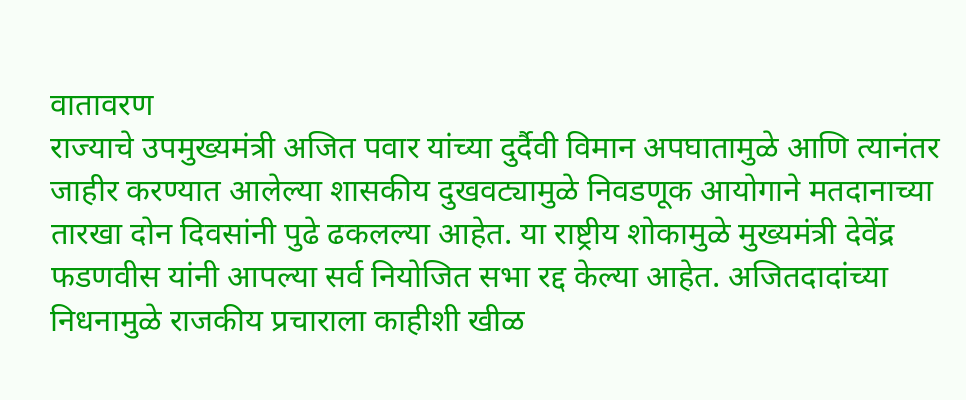वातावरण
राज्याचे उपमुख्यमंत्री अजित पवार यांच्या दुर्दैवी विमान अपघातामुळे आणि त्यानंतर जाहीर करण्यात आलेल्या शासकीय दुखवट्यामुळे निवडणूक आयोगाने मतदानाच्या तारखा दोन दिवसांनी पुढे ढकलल्या आहेत. या राष्ट्रीय शोकामुळे मुख्यमंत्री देवेंद्र फडणवीस यांनी आपल्या सर्व नियोजित सभा रद्द केल्या आहेत. अजितदादांच्या निधनामुळे राजकीय प्रचाराला काहीशी खीळ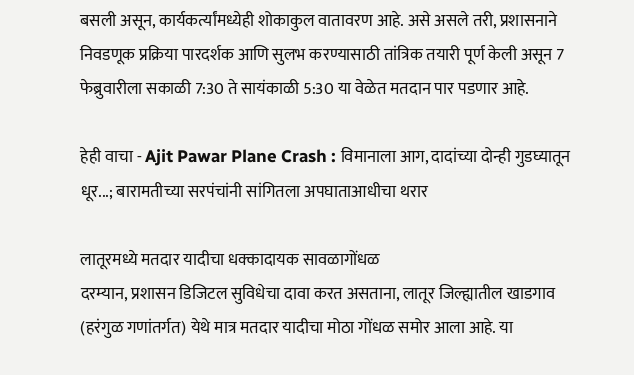बसली असून, कार्यकर्त्यांमध्येही शोकाकुल वातावरण आहे. असे असले तरी, प्रशासनाने निवडणूक प्रक्रिया पारदर्शक आणि सुलभ करण्यासाठी तांत्रिक तयारी पूर्ण केली असून 7 फेब्रुवारीला सकाळी 7:30 ते सायंकाळी 5:30 या वेळेत मतदान पार पडणार आहे.

हेही वाचा - Ajit Pawar Plane Crash : विमानाला आग, दादांच्या दोन्ही गुडघ्यातून धूर...; बारामतीच्या सरपंचांनी सांगितला अपघाताआधीचा थरार

लातूरमध्ये मतदार यादीचा धक्कादायक सावळागोंधळ
दरम्यान, प्रशासन डिजिटल सुविधेचा दावा करत असताना, लातूर जिल्ह्यातील खाडगाव (हरंगुळ गणांतर्गत) येथे मात्र मतदार यादीचा मोठा गोंधळ समोर आला आहे. या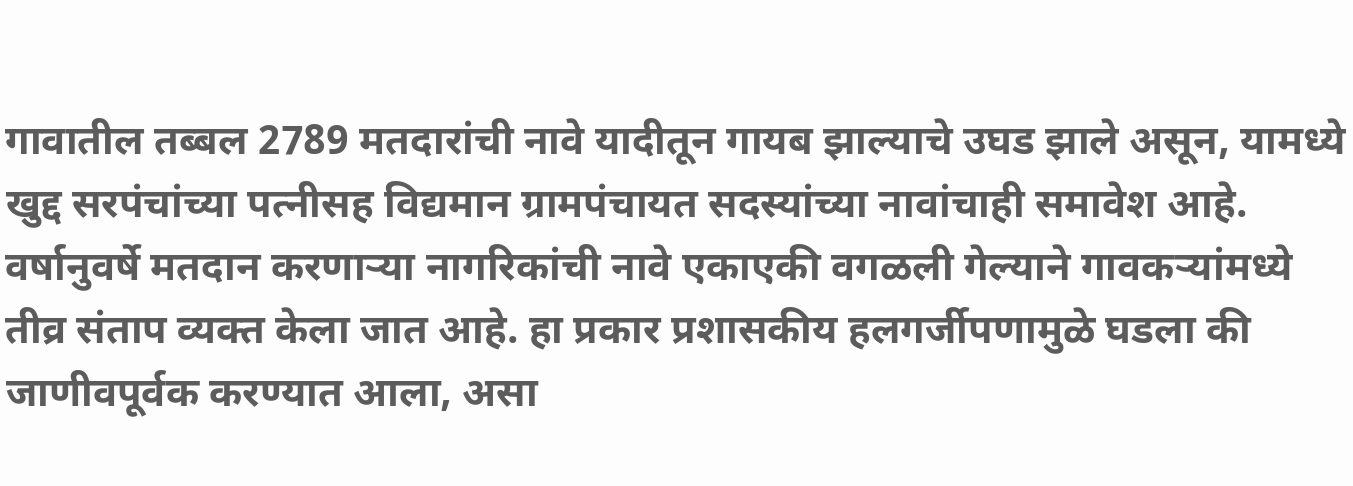गावातील तब्बल 2789 मतदारांची नावे यादीतून गायब झाल्याचे उघड झाले असून, यामध्ये खुद्द सरपंचांच्या पत्नीसह विद्यमान ग्रामपंचायत सदस्यांच्या नावांचाही समावेश आहे. वर्षानुवर्षे मतदान करणाऱ्या नागरिकांची नावे एकाएकी वगळली गेल्याने गावकऱ्यांमध्ये तीव्र संताप व्यक्त केला जात आहे. हा प्रकार प्रशासकीय हलगर्जीपणामुळे घडला की जाणीवपूर्वक करण्यात आला, असा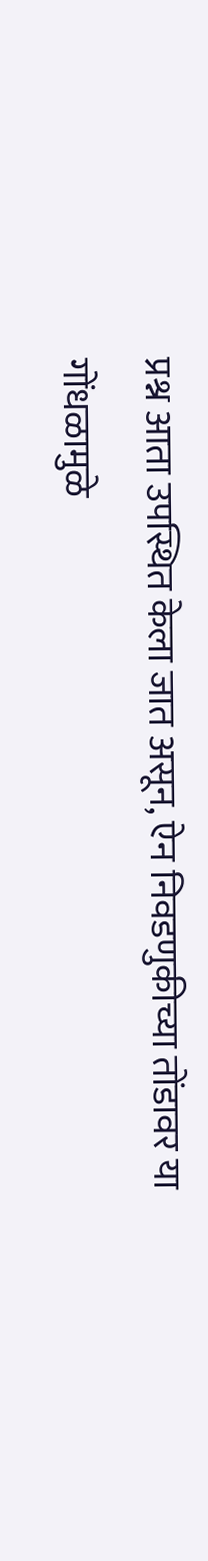प्रश्न आता उपस्थित केला जात असून, ऐन निवडणुकीच्या तोंडावर या गोंधळामुळे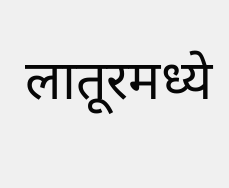लातूरमध्ये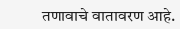तणावाचे वातावरण आहे.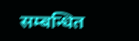सम्बन्धित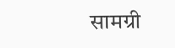सामग्री